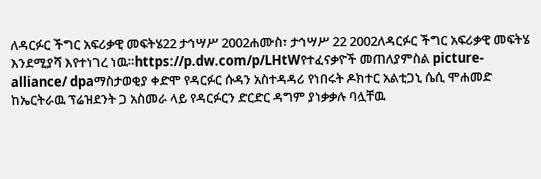ለዳርፉር ችግር አፍሪቃዊ መፍትሄ22 ታኅሣሥ 2002ሐሙስ፣ ታኅሣሥ 22 2002ለዳርፉር ችግር አፍሪቃዊ መፍትሄ እንደሚያሻ እየተነገረ ነዉ።https://p.dw.com/p/LHtWየተፈናቃዮች መጠለያምስል picture-alliance/ dpaማስታወቂያ ቀድሞ የዳርፉር ሱዳን አስተዳዳሪ የነበሩት ዶክተር አልቲጋኒ ሴሲ ሞሐመድ ከኤርትራዉ ፕሬዝደንት ጋ አስመራ ላይ የዳርፉርን ድርድር ዳግም ያነቃቃሉ ባሏቸዉ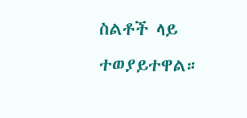ስልቶች ላይ ተወያይተዋል።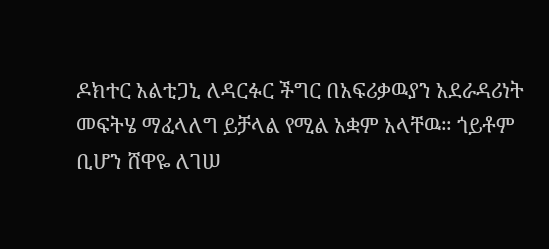ዶክተር አልቲጋኒ ለዳርፉር ችግር በአፍሪቃዉያን አደራዳሪነት መፍትሄ ማፈላለግ ይቻላል የሚል አቋም አላቸዉ። ጎይቶም ቢሆን ሸዋዬ ለገሠ